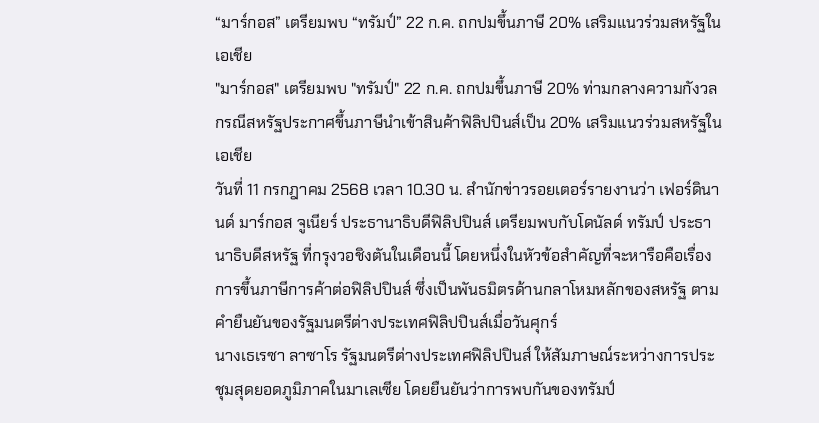“มาร์กอส” เตรียมพบ “ทรัมป์” 22 ก.ค. ถกปมขึ้นภาษี 20% เสริมแนวร่วมสหรัฐในเอเชีย
"มาร์กอส" เตรียมพบ "ทรัมป์" 22 ก.ค. ถกปมขึ้นภาษี 20% ท่ามกลางความกังวลกรณีสหรัฐประกาศขึ้นภาษีนำเข้าสินค้าฟิลิปปินส์เป็น 20% เสริมแนวร่วมสหรัฐในเอเชีย
วันที่ 11 กรกฎาคม 2568 เวลา 10.30 น. สำนักข่าวรอยเตอร์รายงานว่า เฟอร์ดินานด์ มาร์กอส จูเนียร์ ประธานาธิบดีฟิลิปปินส์ เตรียมพบกับโดนัลด์ ทรัมป์ ประธานาธิบดีสหรัฐ ที่กรุงวอชิงตันในเดือนนี้ โดยหนึ่งในหัวข้อสำคัญที่จะหารือคือเรื่องการขึ้นภาษีการค้าต่อฟิลิปปินส์ ซึ่งเป็นพันธมิตรด้านกลาโหมหลักของสหรัฐ ตามคำยืนยันของรัฐมนตรีต่างประเทศฟิลิปปินส์เมื่อวันศุกร์
นางเธเรซา ลาซาโร รัฐมนตรีต่างประเทศฟิลิปปินส์ ให้สัมภาษณ์ระหว่างการประชุมสุดยอดภูมิภาคในมาเลเซีย โดยยืนยันว่าการพบกันของทรัมป์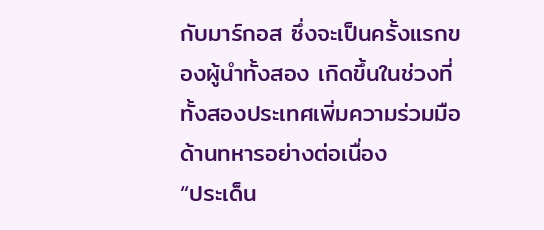กับมาร์กอส ซึ่งจะเป็นครั้งแรกของผู้นำทั้งสอง เกิดขึ้นในช่วงที่ทั้งสองประเทศเพิ่มความร่วมมือด้านทหารอย่างต่อเนื่อง
“ประเด็น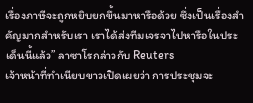เรื่องภาษีจะถูกหยิบยกขึ้นมาหารือด้วย ซึ่งเป็นเรื่องสำคัญมากสำหรับเรา เราได้ส่งทีมเจรจาไปหารือในประเด็นนี้แล้ว” ลาซาโรกล่าวกับ Reuters
เจ้าหน้าที่ทำเนียบขาวเปิดเผยว่า การประชุมจะ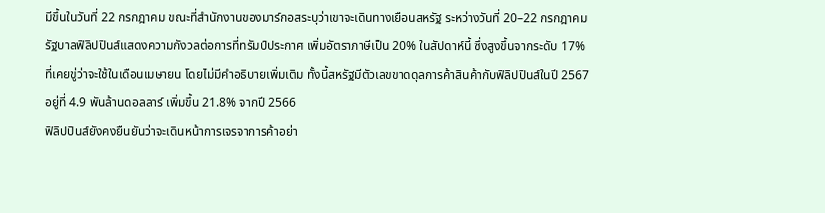มีขึ้นในวันที่ 22 กรกฎาคม ขณะที่สำนักงานของมาร์กอสระบุว่าเขาจะเดินทางเยือนสหรัฐ ระหว่างวันที่ 20–22 กรกฎาคม
รัฐบาลฟิลิปปินส์แสดงความกังวลต่อการที่ทรัมป์ประกาศ เพิ่มอัตราภาษีเป็น 20% ในสัปดาห์นี้ ซึ่งสูงขึ้นจากระดับ 17% ที่เคยขู่ว่าจะใช้ในเดือนเมษายน โดยไม่มีคำอธิบายเพิ่มเติม ทั้งนี้สหรัฐมีตัวเลขขาดดุลการค้าสินค้ากับฟิลิปปินส์ในปี 2567 อยู่ที่ 4.9 พันล้านดอลลาร์ เพิ่มขึ้น 21.8% จากปี 2566
ฟิลิปปินส์ยังคงยืนยันว่าจะเดินหน้าการเจรจาการค้าอย่า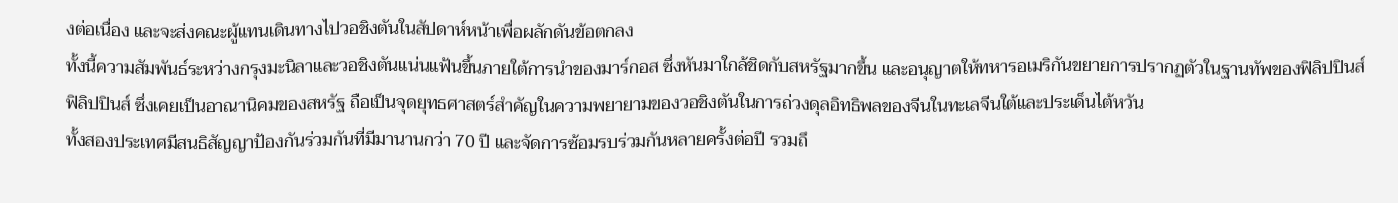งต่อเนื่อง และจะส่งคณะผู้แทนเดินทางไปวอชิงตันในสัปดาห์หน้าเพื่อผลักดันข้อตกลง
ทั้งนี้ความสัมพันธ์ระหว่างกรุงมะนิลาและวอชิงตันแน่นแฟ้นขึ้นภายใต้การนำของมาร์กอส ซึ่งหันมาใกล้ชิดกับสหรัฐมากขึ้น และอนุญาตให้ทหารอเมริกันขยายการปรากฏตัวในฐานทัพของฟิลิปปินส์
ฟิลิปปินส์ ซึ่งเคยเป็นอาณานิคมของสหรัฐ ถือเป็นจุดยุทธศาสตร์สำคัญในความพยายามของวอชิงตันในการถ่วงดุลอิทธิพลของจีนในทะเลจีนใต้และประเด็นไต้หวัน
ทั้งสองประเทศมีสนธิสัญญาป้องกันร่วมกันที่มีมานานกว่า 70 ปี และจัดการซ้อมรบร่วมกันหลายครั้งต่อปี รวมถึ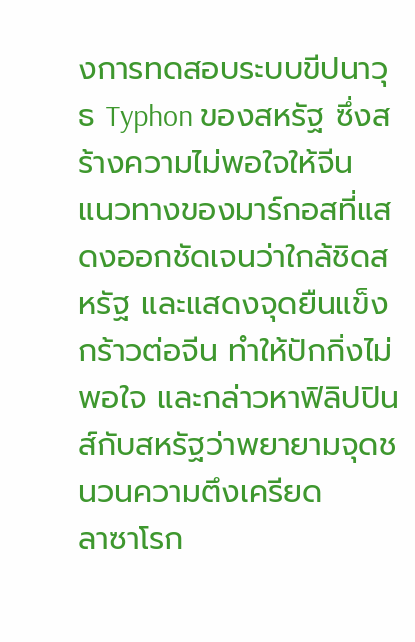งการทดสอบระบบขีปนาวุธ Typhon ของสหรัฐ ซึ่งสร้างความไม่พอใจให้จีน
แนวทางของมาร์กอสที่แสดงออกชัดเจนว่าใกล้ชิดสหรัฐ และแสดงจุดยืนแข็งกร้าวต่อจีน ทำให้ปักกิ่งไม่พอใจ และกล่าวหาฟิลิปปินส์กับสหรัฐว่าพยายามจุดชนวนความตึงเครียด
ลาซาโรก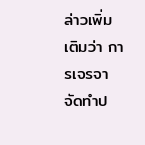ล่าวเพิ่มเติมว่า การเจรจาจัดทำป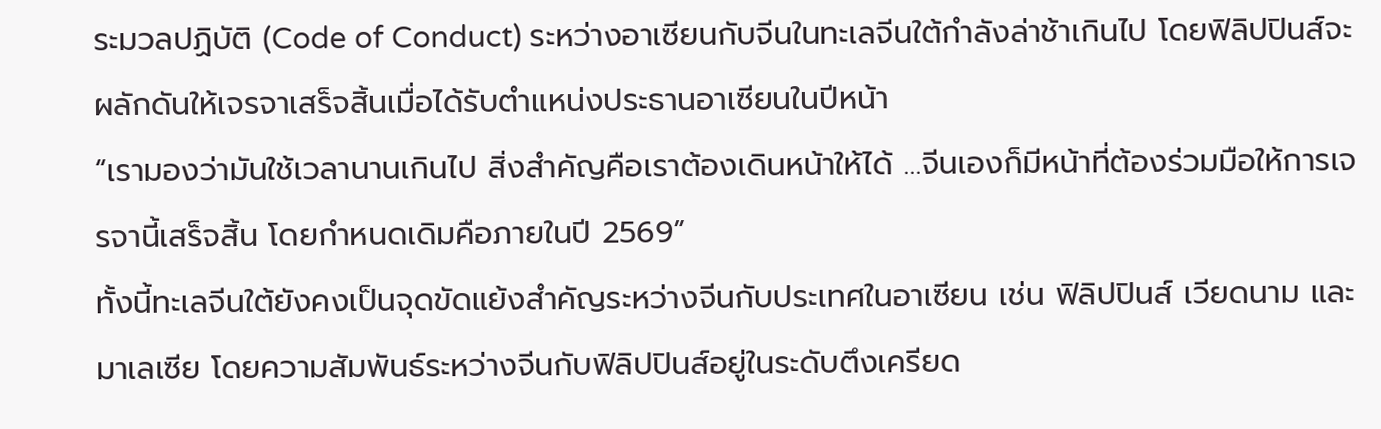ระมวลปฏิบัติ (Code of Conduct) ระหว่างอาเซียนกับจีนในทะเลจีนใต้กำลังล่าช้าเกินไป โดยฟิลิปปินส์จะผลักดันให้เจรจาเสร็จสิ้นเมื่อได้รับตำแหน่งประธานอาเซียนในปีหน้า
“เรามองว่ามันใช้เวลานานเกินไป สิ่งสำคัญคือเราต้องเดินหน้าให้ได้ …จีนเองก็มีหน้าที่ต้องร่วมมือให้การเจรจานี้เสร็จสิ้น โดยกำหนดเดิมคือภายในปี 2569”
ทั้งนี้ทะเลจีนใต้ยังคงเป็นจุดขัดแย้งสำคัญระหว่างจีนกับประเทศในอาเซียน เช่น ฟิลิปปินส์ เวียดนาม และมาเลเซีย โดยความสัมพันธ์ระหว่างจีนกับฟิลิปปินส์อยู่ในระดับตึงเครียด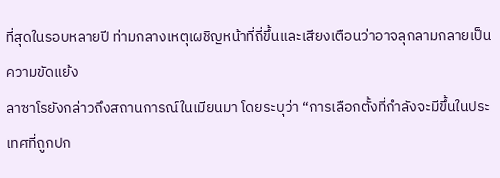ที่สุดในรอบหลายปี ท่ามกลางเหตุเผชิญหน้าที่ถี่ขึ้นและเสียงเตือนว่าอาจลุกลามกลายเป็นความขัดแย้ง
ลาซาโรยังกล่าวถึงสถานการณ์ในเมียนมา โดยระบุว่า “การเลือกตั้งที่กำลังจะมีขึ้นในประเทศที่ถูกปก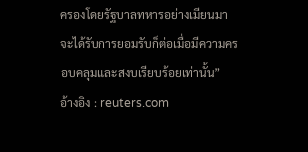ครองโดยรัฐบาลทหารอย่างเมียนมา จะได้รับการยอมรับก็ต่อเมื่อมีความครอบคลุมและสงบเรียบร้อยเท่านั้น”
อ้างอิง : reuters.com